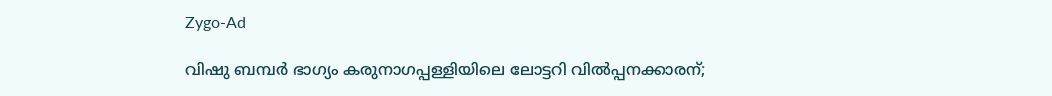Zygo-Ad

വിഷു ബമ്പർ ഭാഗ്യം കരുനാഗപ്പള്ളിയിലെ ലോട്ടറി വിൽപ്പനക്കാരന്;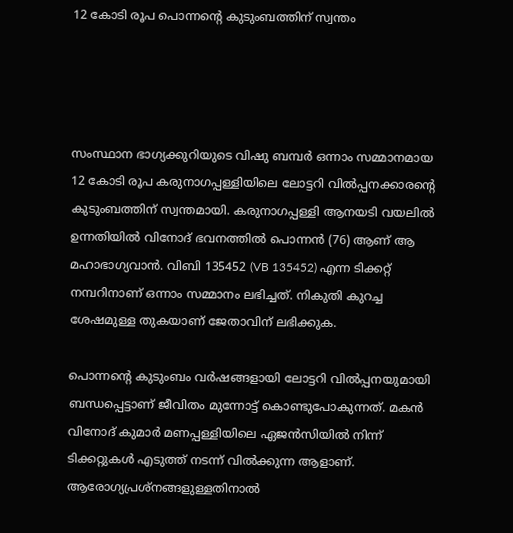12 കോടി രൂപ പൊന്നന്റെ കുടുംബത്തിന് സ്വന്തം




സംസ്ഥാന ഭാഗ്യക്കുറിയുടെ വിഷു ബമ്പർ ഒന്നാം സമ്മാനമായ 12 കോടി രൂപ കരുനാഗപ്പള്ളിയിലെ ലോട്ടറി വിൽപ്പനക്കാരന്റെ കുടുംബത്തിന് സ്വന്തമായി. കരുനാഗപ്പള്ളി ആനയടി വയലിൽ ഉന്നതിയിൽ വിനോദ് ഭവനത്തിൽ പൊന്നൻ (76) ആണ് ആ മഹാഭാഗ്യവാൻ. വിബി 135452 (VB 135452) എന്ന ടിക്കറ്റ് നമ്പറിനാണ് ഒന്നാം സമ്മാനം ലഭിച്ചത്. നികുതി കുറച്ച ശേഷമുള്ള തുകയാണ് ജേതാവിന് ലഭിക്കുക.

പൊന്നന്റെ കുടുംബം വർഷങ്ങളായി ലോട്ടറി വിൽപ്പനയുമായി ബന്ധപ്പെട്ടാണ് ജീവിതം മുന്നോട്ട് കൊണ്ടുപോകുന്നത്. മകൻ വിനോദ് കുമാർ മണപ്പള്ളിയിലെ ഏജൻസിയിൽ നിന്ന് ടിക്കറ്റുകൾ എടുത്ത് നടന്ന് വിൽക്കുന്ന ആളാണ്. ആരോഗ്യപ്രശ്നങ്ങളുള്ളതിനാൽ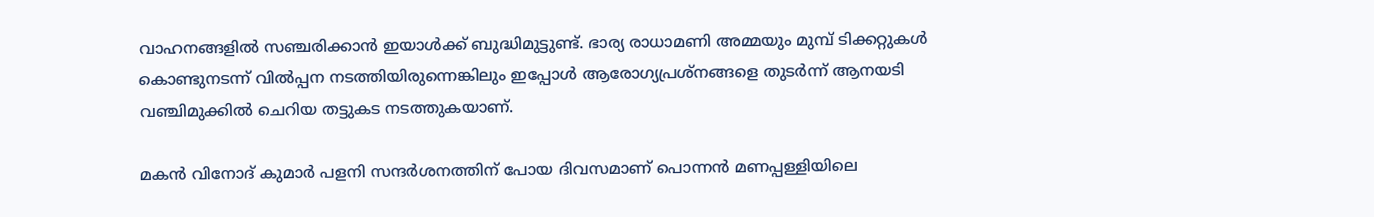വാഹനങ്ങളിൽ സഞ്ചരിക്കാൻ ഇയാൾക്ക് ബുദ്ധിമുട്ടുണ്ട്. ഭാര്യ രാധാമണി അമ്മയും മുമ്പ് ടിക്കറ്റുകൾ കൊണ്ടുനടന്ന് വിൽപ്പന നടത്തിയിരുന്നെങ്കിലും ഇപ്പോൾ ആരോഗ്യപ്രശ്നങ്ങളെ തുടർന്ന് ആനയടി വഞ്ചിമുക്കിൽ ചെറിയ തട്ടുകട നടത്തുകയാണ്.

മകൻ വിനോദ് കുമാർ പളനി സന്ദർശനത്തിന് പോയ ദിവസമാണ് പൊന്നൻ മണപ്പള്ളിയിലെ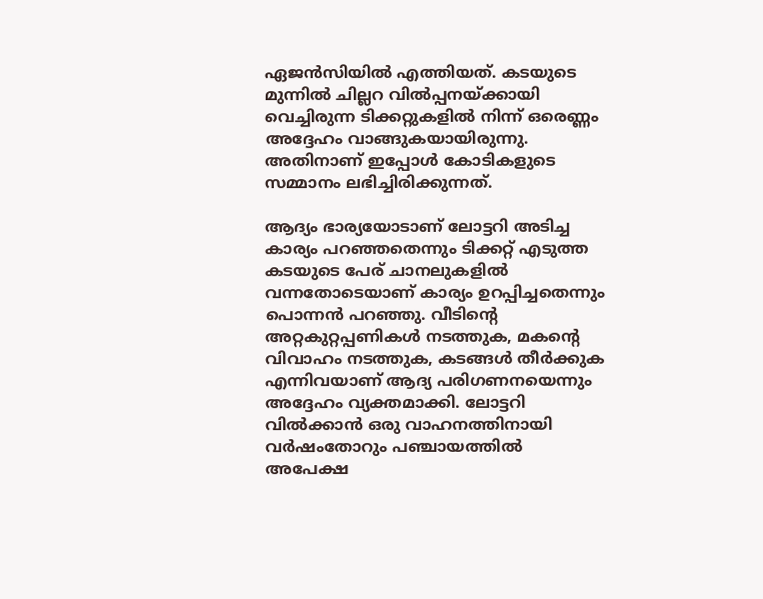ഏജൻസിയിൽ എത്തിയത്. കടയുടെ മുന്നിൽ ചില്ലറ വിൽപ്പനയ്ക്കായി വെച്ചിരുന്ന ടിക്കറ്റുകളിൽ നിന്ന് ഒരെണ്ണം അദ്ദേഹം വാങ്ങുകയായിരുന്നു. അതിനാണ് ഇപ്പോൾ കോടികളുടെ സമ്മാനം ലഭിച്ചിരിക്കുന്നത്.

ആദ്യം ഭാര്യയോടാണ് ലോട്ടറി അടിച്ച കാര്യം പറഞ്ഞതെന്നും ടിക്കറ്റ് എടുത്ത കടയുടെ പേര് ചാനലുകളിൽ വന്നതോടെയാണ് കാര്യം ഉറപ്പിച്ചതെന്നും പൊന്നൻ പറഞ്ഞു. വീടിന്റെ അറ്റകുറ്റപ്പണികൾ നടത്തുക, മകന്റെ വിവാഹം നടത്തുക, കടങ്ങൾ തീർക്കുക എന്നിവയാണ് ആദ്യ പരിഗണനയെന്നും അദ്ദേഹം വ്യക്തമാക്കി. ലോട്ടറി വിൽക്കാൻ ഒരു വാഹനത്തിനായി വർഷംതോറും പഞ്ചായത്തിൽ അപേക്ഷ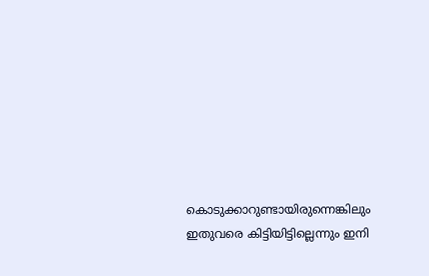കൊടുക്കാറുണ്ടായിരുന്നെങ്കിലും ഇതുവരെ കിട്ടിയിട്ടില്ലെന്നും ഇനി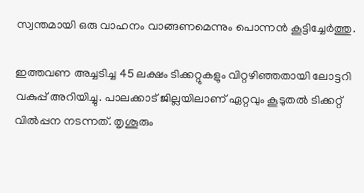സ്വന്തമായി ഒരു വാഹനം വാങ്ങണമെന്നും പൊന്നൻ കൂട്ടിച്ചേർത്തു.

ഇത്തവണ അച്ചടിച്ച 45 ലക്ഷം ടിക്കറ്റുകളും വിറ്റഴിഞ്ഞതായി ലോട്ടറി വകുപ്പ് അറിയിച്ചു. പാലക്കാട് ജില്ലയിലാണ് ഏറ്റവും കൂടുതൽ ടിക്കറ്റ് വിൽപ്പന നടന്നത്. തൃശൂരും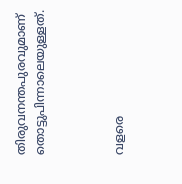തിരുവനന്തപുരവുമാണ് തൊട്ടുപിന്നാലെയുള്ളത്.



വളരെ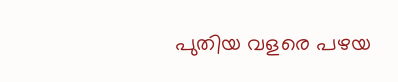പുതിയ വളരെ പഴയ